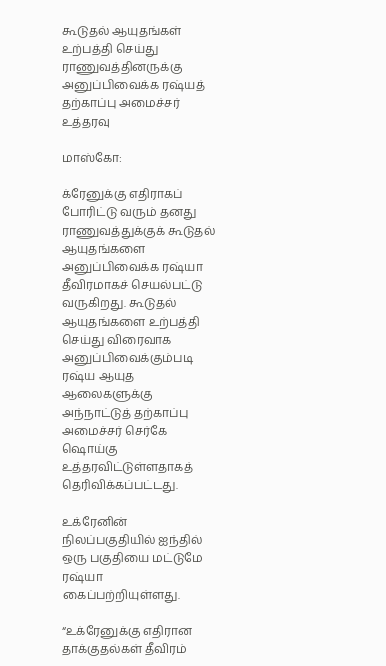கூடுதல் ஆயுதங்கள் உற்பத்தி செய்து ராணுவத்தினருக்கு அனுப்பிவைக்க ரஷ்யத் தற்காப்பு அமைச்சர் உத்தரவு

மாஸ்கோ:

க்ரேனுக்கு எதிராகப் போரிட்டு வரும் தனது ராணுவத்துக்குக் கூடுதல் ஆயுதங்களை அனுப்பிவைக்க ரஷ்யா தீவிரமாகச் செயல்பட்டு வருகிறது. கூடுதல் ஆயுதங்களை உற்பத்தி செய்து விரைவாக அனுப்பிவைக்கும்படி ரஷ்ய ஆயுத ஆலைகளுக்கு அந்நாட்டுத் தற்காப்பு அமைச்சர் செர்கே ஷொய்கு உத்தரவிட்டுள்ளதாகத் தெரிவிக்கப்பட்டது.

உக்ரேனின் நிலப்பகுதியில் ஐந்தில் ஒரு பகுதியை மட்டுமே ரஷ்யா கைப்பற்றியுள்ளது.

“உக்ரேனுக்கு எதிரான தாக்குதல்கள் தீவிரம்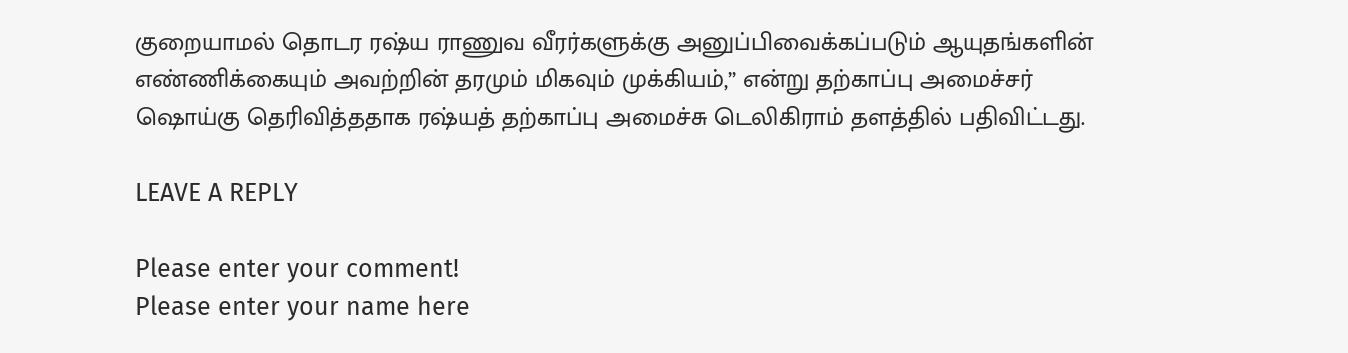குறையாமல் தொடர ரஷ்ய ராணுவ வீரர்களுக்கு அனுப்பிவைக்கப்படும் ஆயுதங்களின் எண்ணிக்கையும் அவற்றின் தரமும் மிகவும் முக்கியம்,” என்று தற்காப்பு அமைச்சர் ஷொய்கு தெரிவித்ததாக ரஷ்யத் தற்காப்பு அமைச்சு டெலிகிராம் தளத்தில் பதிவிட்டது.

LEAVE A REPLY

Please enter your comment!
Please enter your name here